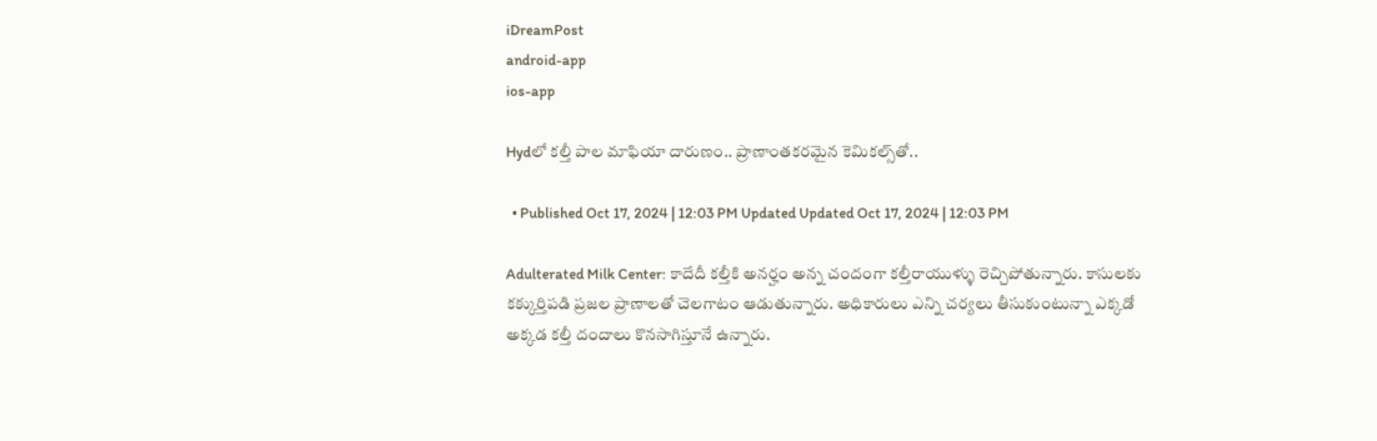iDreamPost
android-app
ios-app

Hydలో కల్తీ పాల మాఫియా దారుణం.. ప్రాణాంతకరమైన కెమికల్స్‌తో..

  • Published Oct 17, 2024 | 12:03 PM Updated Updated Oct 17, 2024 | 12:03 PM

Adulterated Milk Center: కాదేదీ కల్తీకి అనర్హం అన్న చందంగా కల్తీరాయుళ్ళు రెచ్చిపోతున్నారు. కాసులకు కక్కుర్తిపడి ప్రజల ప్రాణాలతో చెలగాటం ఆడుతున్నారు. అధికారులు ఎన్ని చర్యలు తీసుకుంటున్నా ఎక్కడో అక్కడ కల్తీ దందాలు కొనసాగిస్తూనే ఉన్నారు.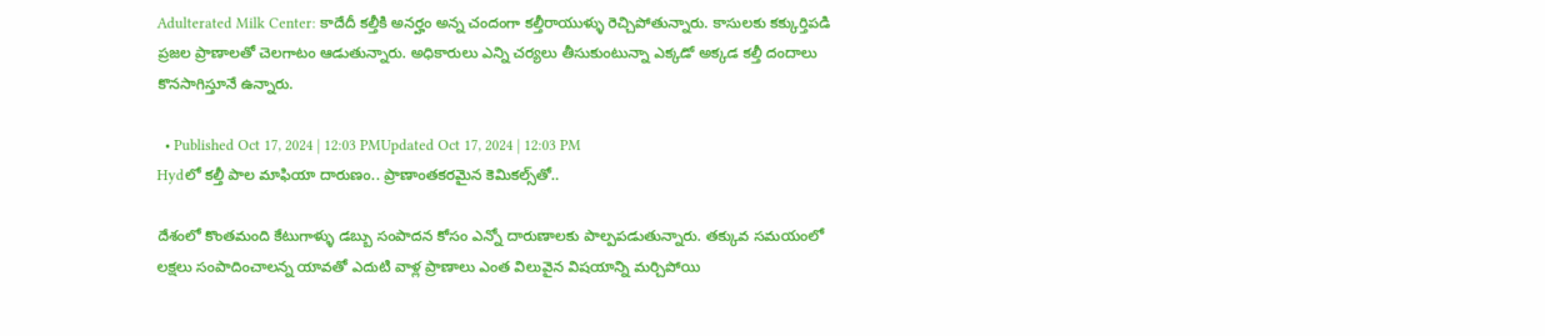Adulterated Milk Center: కాదేదీ కల్తీకి అనర్హం అన్న చందంగా కల్తీరాయుళ్ళు రెచ్చిపోతున్నారు. కాసులకు కక్కుర్తిపడి ప్రజల ప్రాణాలతో చెలగాటం ఆడుతున్నారు. అధికారులు ఎన్ని చర్యలు తీసుకుంటున్నా ఎక్కడో అక్కడ కల్తీ దందాలు కొనసాగిస్తూనే ఉన్నారు.

  • Published Oct 17, 2024 | 12:03 PMUpdated Oct 17, 2024 | 12:03 PM
Hydలో కల్తీ పాల మాఫియా దారుణం.. ప్రాణాంతకరమైన కెమికల్స్‌తో..

దేశంలో కొంతమంది కేటుగాళ్ళు డబ్బు సంపాదన కోసం ఎన్నో దారుణాలకు పాల్పపడుతున్నారు. తక్కువ సమయంలో లక్షలు సంపాదించాలన్న యావతో ఎదుటి వాళ్ల ప్రాణాలు ఎంత విలువైన విషయాన్ని మర్చిపోయి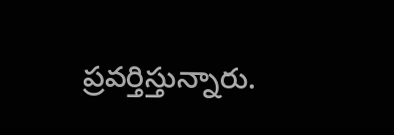ప్రవర్తిస్తున్నారు.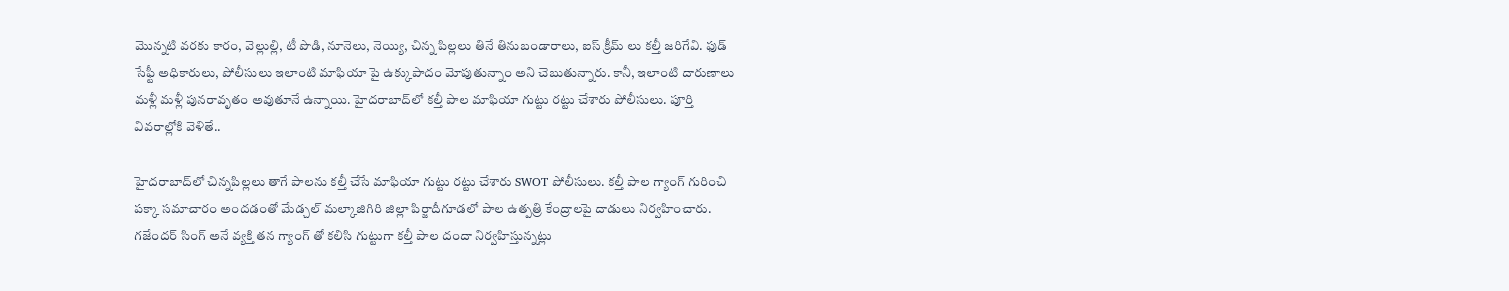మొన్నటి వరకు కారం, వెల్లుల్లి, టీ పొడి, నూనెలు, నెయ్యి, చిన్న పిల్లలు తినే తినుబండారాలు, ఐస్ క్రీమ్ లు కల్తీ జరిగేవి. ఫుడ్ సేఫ్టీ అధికారులు, పోలీసులు ఇలాంటి మాఫియా పై ఉక్కుపాదం మోపుతున్నాం అని చెబుతున్నారు. కానీ, ఇలాంటి దారుణాలు మళ్లీ మళ్లీ పునరావృతం అవుతూనే ఉన్నాయి. హైదరాబాద్‌లో కల్తీ పాల మాఫియా గుట్టు రట్టు చేశారు పోలీసులు. పూర్తి వివరాల్లోకి వెళితే..

హైదరాబాద్‌లో చిన్నపిల్లలు తాగే పాలను కల్తీ చేసే మాఫియా గుట్టు రట్టు చేశారు SWOT పోలీసులు. కల్తీ పాల గ్యాంగ్ గురించి పక్కా సమాచారం అందడంతో మేడ్చల్ మల్కాజిగిరి జిల్లా పిర్జాదీగూడలో పాల ఉత్పత్రి కేంద్రాలపై దాడులు నిర్వహించారు. గజేందర్ సింగ్ అనే వ్యక్తి తన గ్యాంగ్ తో కలిసి గుట్టుగా కల్తీ పాల దందా నిర్వహిస్తున్నట్లు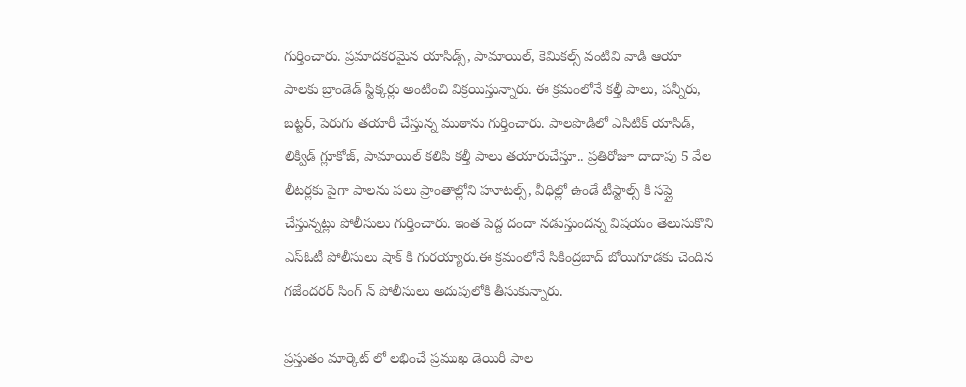గుర్తించారు. ప్రమాదకరమైన యాసిడ్స్, పామాయిల్, కెమికల్స్ వంటివి వాడి ఆయా పాలకు బ్రాండెడ్ స్టిక్కర్లు అంటించి విక్రయిస్తున్నారు. ఈ క్రమంలోనే కల్తీ పాలు, పన్నీరు, బట్టర్, పెరుగు తయారీ చేస్తున్న ముఠాను గుర్తించారు. పాలపొడిలో ఎసిటిక్ యాసిడ్, లిక్విడ్ గ్లూకోజ్, పామాయిల్ కలిపి కల్తీ పాలు తయారుచేస్తూ.. ప్రతిరోజూ దాదాపు 5 వేల లీటర్లకు పైగా పాలను పలు ప్రాంతాల్లోని హూటల్స్, వీధిల్లో ఉండే టీస్టాల్స్ కి సప్లై చేస్తున్నట్లు పోలీసులు గుర్తించారు. ఇంత పెద్ద దందా నడుస్తుందన్న విషయం తెలుసుకొని ఎస్ఓటీ పోలీసులు షాక్ కి గురయ్యారు.ఈ క్రమంలోనే సికింద్రబాద్ బోయిగూడకు చెందిన గజేందరర్ సింగ్ న్ పోలీసులు అదుపులోకి తీసుకున్నారు.

ప్రస్తుతం మార్కెట్ లో లభించే ప్రముఖ డెయిరీ పాల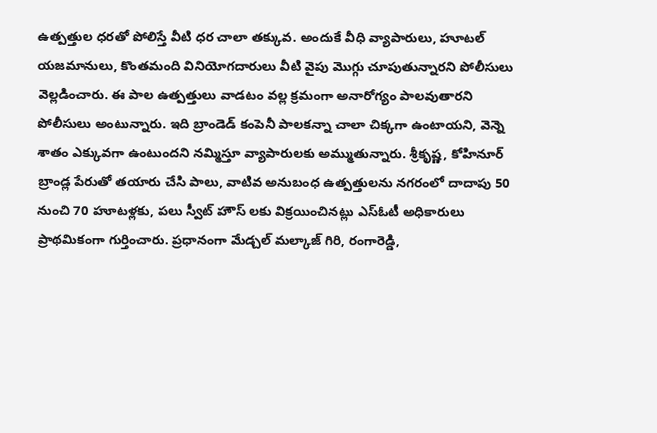ఉత్పత్తుల ధరతో పోలిస్తే వీటి ధర చాలా తక్కువ. అందుకే వీధి వ్యాపారులు, హూటల్ యజమానులు, కొంతమంది వినియోగదారులు వీటి వైపు మొగ్గు చూపుతున్నారని పోలీసులు వెల్లడించారు. ఈ పాల ఉత్పత్తులు వాడటం వల్ల క్రమంగా అనారోగ్యం పాలవుతారని పోలీసులు అంటున్నారు. ఇది బ్రాండెడ్ కంపెనీ పాలకన్నా చాలా చిక్కగా ఉంటాయని, వెన్నె శాతం ఎక్కువగా ఉంటుందని నమ్మిస్తూ వ్యాపారులకు అమ్ముతున్నారు. శ్రీకృష్ణ, కోహినూర్ బ్రాండ్ల పేరుతో తయారు చేసి పాలు, వాటివ అనుబంధ ఉత్పత్తులను నగరంలో దాదాపు 50 నుంచి 70 హూటళ్లకు, పలు స్వీట్ హౌస్ లకు విక్రయించినట్లు ఎస్ఓటీ అధికారులు ప్రాథమికంగా గుర్తించారు. ప్రధానంగా మేడ్చల్ మల్కాజ్ గిరి, రంగారెడ్డి,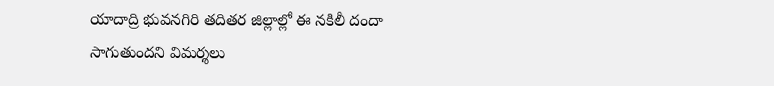యాదాద్రి భువనగిరి తదితర జిల్లాల్లో ఈ నకిలీ దందా సాగుతుందని విమర్శలు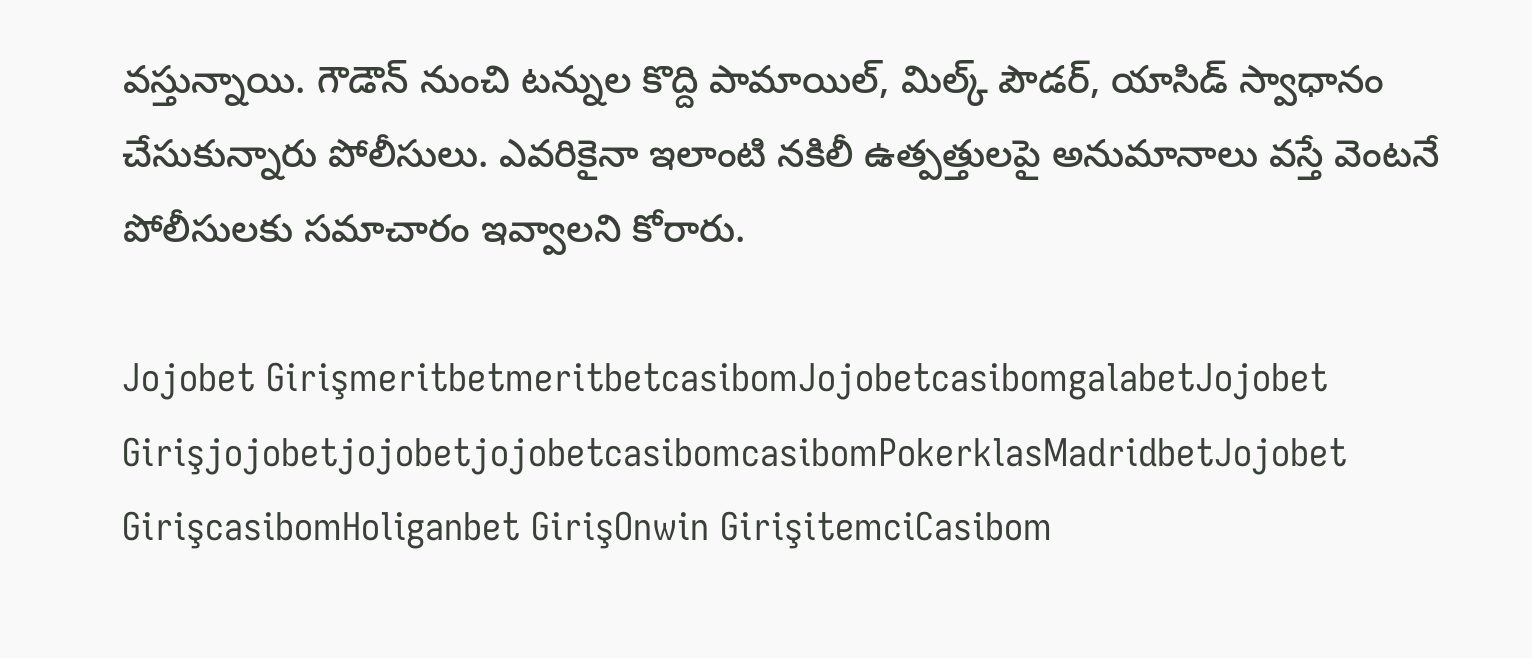వస్తున్నాయి. గౌడౌన్ నుంచి టన్నుల కొద్ది పామాయిల్, మిల్క్ పౌడర్, యాసిడ్ స్వాధానం చేసుకున్నారు పోలీసులు. ఎవరికైనా ఇలాంటి నకిలీ ఉత్పత్తులపై అనుమానాలు వస్తే వెంటనే పోలీసులకు సమాచారం ఇవ్వాలని కోరారు.

Jojobet GirişmeritbetmeritbetcasibomJojobetcasibomgalabetJojobet GirişjojobetjojobetjojobetcasibomcasibomPokerklasMadridbetJojobet GirişcasibomHoliganbet GirişOnwin GirişitemciCasibom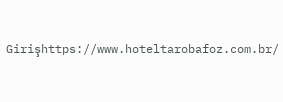Girişhttps://www.hoteltarobafoz.com.br/